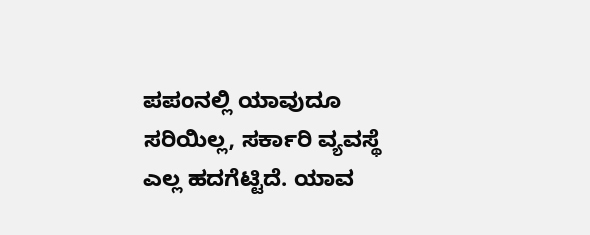ಪಪಂನಲ್ಲಿ ಯಾವುದೂ ಸರಿಯಿಲ್ಲ, ಸರ್ಕಾರಿ ವ್ಯವಸ್ಥೆ ಎಲ್ಲ ಹದಗೆಟ್ಟಿದೆ. ಯಾವ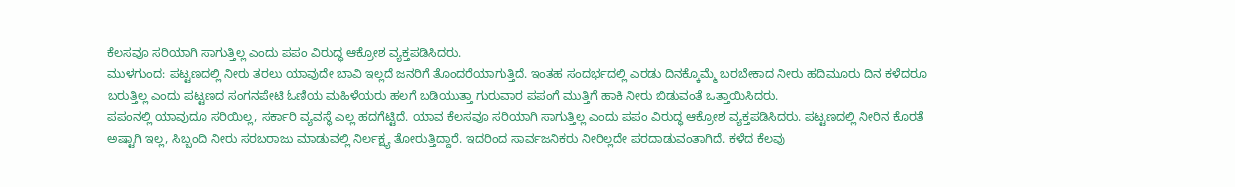ಕೆಲಸವೂ ಸರಿಯಾಗಿ ಸಾಗುತ್ತಿಲ್ಲ ಎಂದು ಪಪಂ ವಿರುದ್ಧ ಆಕ್ರೋಶ ವ್ಯಕ್ತಪಡಿಸಿದರು.
ಮುಳಗುಂದ: ಪಟ್ಟಣದಲ್ಲಿ ನೀರು ತರಲು ಯಾವುದೇ ಬಾವಿ ಇಲ್ಲದೆ ಜನರಿಗೆ ತೊಂದರೆಯಾಗುತ್ತಿದೆ. ಇಂತಹ ಸಂದರ್ಭದಲ್ಲಿ ಎರಡು ದಿನಕ್ಕೊಮ್ಮೆ ಬರಬೇಕಾದ ನೀರು ಹದಿಮೂರು ದಿನ ಕಳೆದರೂ ಬರುತ್ತಿಲ್ಲ ಎಂದು ಪಟ್ಟಣದ ಸಂಗನಪೇಟಿ ಓಣಿಯ ಮಹಿಳೆಯರು ಹಲಗೆ ಬಡಿಯುತ್ತಾ ಗುರುವಾರ ಪಪಂಗೆ ಮುತ್ತಿಗೆ ಹಾಕಿ ನೀರು ಬಿಡುವಂತೆ ಒತ್ತಾಯಿಸಿದರು.
ಪಪಂನಲ್ಲಿ ಯಾವುದೂ ಸರಿಯಿಲ್ಲ, ಸರ್ಕಾರಿ ವ್ಯವಸ್ಥೆ ಎಲ್ಲ ಹದಗೆಟ್ಟಿದೆ. ಯಾವ ಕೆಲಸವೂ ಸರಿಯಾಗಿ ಸಾಗುತ್ತಿಲ್ಲ ಎಂದು ಪಪಂ ವಿರುದ್ಧ ಆಕ್ರೋಶ ವ್ಯಕ್ತಪಡಿಸಿದರು. ಪಟ್ಟಣದಲ್ಲಿ ನೀರಿನ ಕೊರತೆ ಅಷ್ಟಾಗಿ ಇಲ್ಲ, ಸಿಬ್ಬಂದಿ ನೀರು ಸರಬರಾಜು ಮಾಡುವಲ್ಲಿ ನಿರ್ಲಕ್ಷ್ಯ ತೋರುತ್ತಿದ್ದಾರೆ. ಇದರಿಂದ ಸಾರ್ವಜನಿಕರು ನೀರಿಲ್ಲದೇ ಪರದಾಡುವಂತಾಗಿದೆ. ಕಳೆದ ಕೆಲವು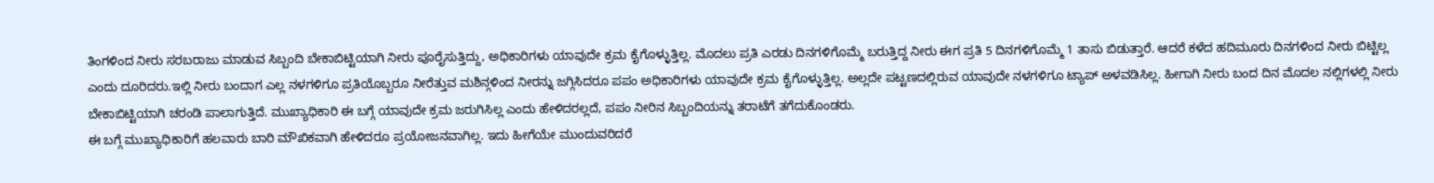ತಿಂಗಳಿಂದ ನೀರು ಸರಬರಾಜು ಮಾಡುವ ಸಿಬ್ಬಂದಿ ಬೇಕಾಬಿಟ್ಟಿಯಾಗಿ ನೀರು ಪೂರೈಸುತ್ತಿದ್ದು, ಅಧಿಕಾರಿಗಳು ಯಾವುದೇ ಕ್ರಮ ಕೈಗೊಳ್ಳುತ್ತಿಲ್ಲ. ಮೊದಲು ಪ್ರತಿ ಎರಡು ದಿನಗಳಿಗೊಮ್ಮೆ ಬರುತ್ತಿದ್ದ ನೀರು ಈಗ ಪ್ರತಿ 5 ದಿನಗಳಿಗೊಮ್ಮೆ 1 ತಾಸು ಬಿಡುತ್ತಾರೆ. ಆದರೆ ಕಳೆದ ಹದಿಮೂರು ದಿನಗಳಿಂದ ನೀರು ಬಿಟ್ಟಿಲ್ಲ ಎಂದು ದೂರಿದರು.ಇಲ್ಲಿ ನೀರು ಬಂದಾಗ ಎಲ್ಲ ನಳಗಳಿಗೂ ಪ್ರತಿಯೊಬ್ಬರೂ ನೀರೆತ್ತುವ ಮಶಿನ್ಗಳಿಂದ ನೀರನ್ನು ಜಗ್ಗಿಸಿದರೂ ಪಪಂ ಅಧಿಕಾರಿಗಳು ಯಾವುದೇ ಕ್ರಮ ಕೈಗೊಳ್ಳುತ್ತಿಲ್ಲ. ಅಲ್ಲದೇ ಪಟ್ಟಣದಲ್ಲಿರುವ ಯಾವುದೇ ನಳಗಳಿಗೂ ಟ್ಯಾಪ್ ಅಳವಡಿಸಿಲ್ಲ. ಹೀಗಾಗಿ ನೀರು ಬಂದ ದಿನ ಮೊದಲ ನಲ್ಲಿಗಳಲ್ಲಿ ನೀರು ಬೇಕಾಬಿಟ್ಟಿಯಾಗಿ ಚರಂಡಿ ಪಾಲಾಗುತ್ತಿದೆ. ಮುಖ್ಯಾಧಿಕಾರಿ ಈ ಬಗ್ಗೆ ಯಾವುದೇ ಕ್ರಮ ಜರುಗಿಸಿಲ್ಲ ಎಂದು ಹೇಳಿದರಲ್ಲದೆ, ಪಪಂ ನೀರಿನ ಸಿಬ್ಬಂದಿಯನ್ನು ತರಾಟೆಗೆ ತಗೆದುಕೊಂಡರು.
ಈ ಬಗ್ಗೆ ಮುಖ್ಯಾಧಿಕಾರಿಗೆ ಹಲವಾರು ಬಾರಿ ಮೌಖಿಕವಾಗಿ ಹೇಳಿದರೂ ಪ್ರಯೋಜನವಾಗಿಲ್ಲ. ಇದು ಹೀಗೆಯೇ ಮುಂದುವರಿದರೆ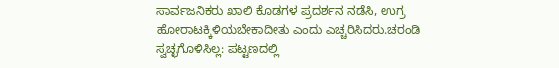ಸಾರ್ವಜನಿಕರು ಖಾಲಿ ಕೊಡಗಳ ಪ್ರದರ್ಶನ ನಡೆಸಿ, ಉಗ್ರ ಹೋರಾಟಕ್ಕಿಳಿಯಬೇಕಾದೀತು ಎಂದು ಎಚ್ಚರಿಸಿದರು.ಚರಂಡಿ ಸ್ವಚ್ಛಗೊಳಿಸಿಲ್ಲ: ಪಟ್ಟಣದಲ್ಲಿ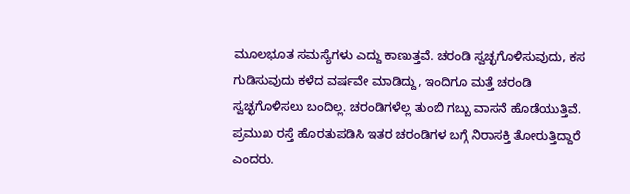ಮೂಲಭೂತ ಸಮಸ್ಯೆಗಳು ಎದ್ದು ಕಾಣುತ್ತವೆ. ಚರಂಡಿ ಸ್ವಚ್ಛಗೊಳಿಸುವುದು, ಕಸ ಗುಡಿಸುವುದು ಕಳೆದ ವರ್ಷವೇ ಮಾಡಿದ್ದು, ಇಂದಿಗೂ ಮತ್ತೆ ಚರಂಡಿ ಸ್ವಚ್ಛಗೊಳಿಸಲು ಬಂದಿಲ್ಲ. ಚರಂಡಿಗಳೆಲ್ಲ ತುಂಬಿ ಗಬ್ಬು ವಾಸನೆ ಹೊಡೆಯುತ್ತಿವೆ. ಪ್ರಮುಖ ರಸ್ತೆ ಹೊರತುಪಡಿಸಿ ಇತರ ಚರಂಡಿಗಳ ಬಗ್ಗೆ ನಿರಾಸಕ್ತಿ ತೋರುತ್ತಿದ್ದಾರೆ ಎಂದರು.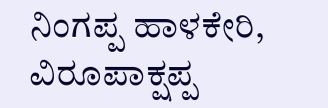ನಿಂಗಪ್ಪ ಹಾಳಕೇರಿ, ವಿರೂಪಾಕ್ಷಪ್ಪ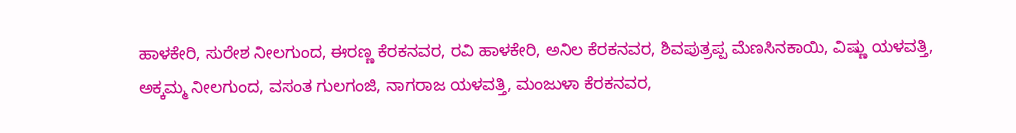ಹಾಳಕೇರಿ, ಸುರೇಶ ನೀಲಗುಂದ, ಈರಣ್ಣ ಕೆರಕನವರ, ರವಿ ಹಾಳಕೇರಿ, ಅನಿಲ ಕೆರಕನವರ, ಶಿವಪುತ್ರಪ್ಪ ಮೆಣಸಿನಕಾಯಿ, ವಿಷ್ಣು ಯಳವತ್ತಿ, ಅಕ್ಕಮ್ಮ ನೀಲಗುಂದ, ವಸಂತ ಗುಲಗಂಜಿ, ನಾಗರಾಜ ಯಳವತ್ತಿ, ಮಂಜುಳಾ ಕೆರಕನವರ,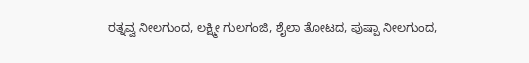ರತ್ನವ್ವ ನೀಲಗುಂದ, ಲಕ್ಷ್ಮೀ ಗುಲಗಂಜಿ, ಶೈಲಾ ತೋಟದ, ಪುಷ್ಪಾ ನೀಲಗುಂದ,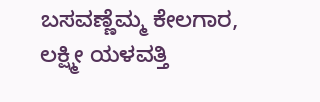ಬಸವಣ್ಣೆಮ್ಮ ಕೇಲಗಾರ, ಲಕ್ಷ್ಮೀ ಯಳವತ್ತಿ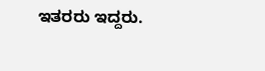ಇತರರು ಇದ್ದರು.